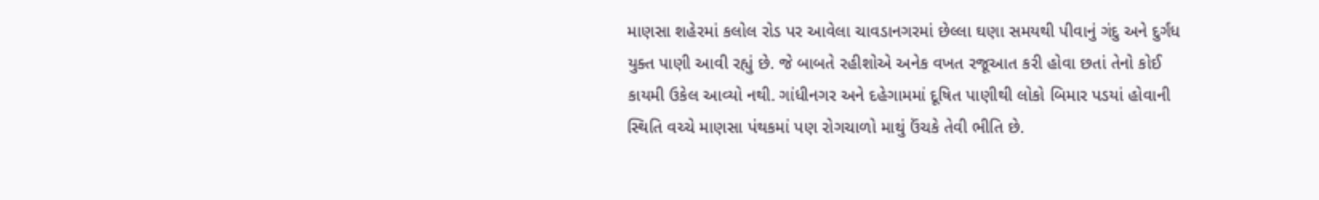માણસા શહેરમાં કલોલ રોડ પર આવેલા ચાવડાનગરમાં છેલ્લા ઘણા સમયથી પીવાનું ગંદુ અને દુર્ગંધ યુક્ત પાણી આવી રહ્યું છે. જે બાબતે રહીશોએ અનેક વખત રજૂઆત કરી હોવા છતાં તેનો કોઈ કાયમી ઉકેલ આવ્યો નથી. ગાંધીનગર અને દહેગામમાં દૂષિત પાણીથી લોકો બિમાર પડયાં હોવાની સ્થિતિ વચ્ચે માણસા પંથકમાં પણ રોગચાળો માથું ઉંચકે તેવી ભીતિ છે.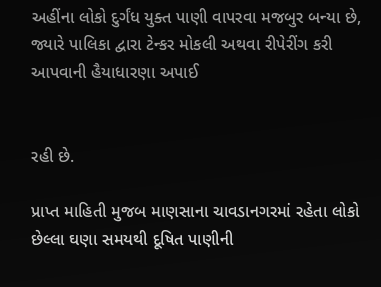અહીંના લોકો દુર્ગંધ યુક્ત પાણી વાપરવા મજબુર બન્યા છે, જ્યારે પાલિકા દ્વારા ટેન્કર મોકલી અથવા રીપેરીંગ કરી આપવાની હૈયાધારણા અપાઈ


રહી છે.

પ્રાપ્ત માહિતી મુજબ માણસાના ચાવડાનગરમાં રહેતા લોકો છેલ્લા ઘણા સમયથી દૂષિત પાણીની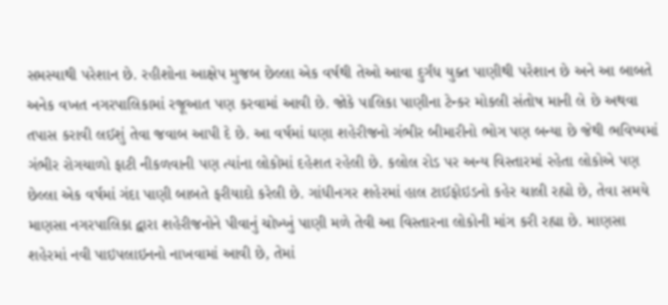સમસ્યાથી પરેશાન છે. રહીશોના આક્ષેપ મુજબ છેલ્લા એક વર્ષથી તેઓ આવા દુર્ગંધ યુક્ત પાણીથી પરેશાન છે અને આ બાબતે અનેક વખત નગરપાલિકામાં રજૂઆત પણ કરવામાં આવી છે. જોકે પાલિકા પાણીના ટેન્કર મોકલી સંતોષ માની લે છે અથવા તપાસ કરાવી લઈશું તેવા જવાબ આપી દે છે. આ વર્ષમાં ઘણા શહેરીજનો ગંભીર બીમારીનો ભોગ પણ બન્યા છે જેથી ભવિષ્યમાં ગંભીર રોગચાળો ફાટી નીકળવાની પણ ત્યાંના લોકોમાં દહેશત રહેલી છે. કલોલ રોડ પર અન્ય વિસ્તારમાં રહેતા લોકોએ પણ છેલ્લા એક વર્ષમાં ગંદા પાણી બાબતે ફરીયાદો કરેલી છે. ગાંધીનગર શહેરમાં હાલ ટાઈફોઇડનો કહેર ચાલી રહ્યો છે, તેવા સમયે માણસા નગરપાલિકા દ્વારા શહેરીજનોને પીવાનું ચોખ્ખું પાણી મળે તેવી આ વિસ્તારના લોકોની માંગ કરી રહ્યા છે. માણસા શહેરમાં નવી પાઇપલાઇનનો નાખવામાં આવી છે, તેમાં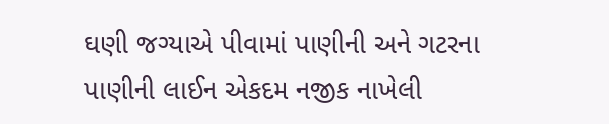ઘણી જગ્યાએ પીવામાં પાણીની અને ગટરના પાણીની લાઈન એકદમ નજીક નાખેલી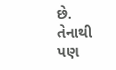છે. તેનાથી પણ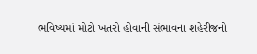ભવિષ્યમાં મોટો ખતરો હોવાની સંભાવના શહેરીજનો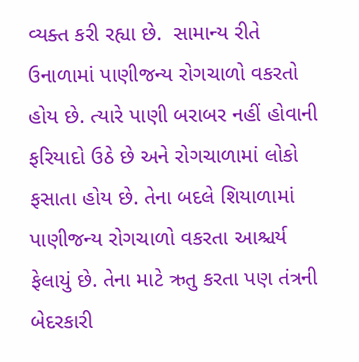વ્યક્ત કરી રહ્યા છે.  સામાન્ય રીતે ઉનાળામાં પાણીજન્ય રોગચાળો વકરતો હોય છે. ત્યારે પાણી બરાબર નહીં હોવાની ફરિયાદો ઉઠે છે અને રોગચાળામાં લોકો ફસાતા હોય છે. તેના બદલે શિયાળામાં પાણીજન્ય રોગચાળો વકરતા આશ્ચર્ય ફેલાયું છે. તેના માટે ઋતુ કરતા પણ તંત્રની બેદરકારી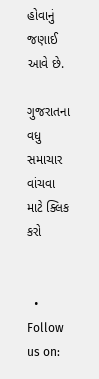હોવાનું જણાઈ આવે છે.

ગુજરાતના વધુ સમાચાર વાંચવા માટે ક્લિક કરો


  • Follow us on: